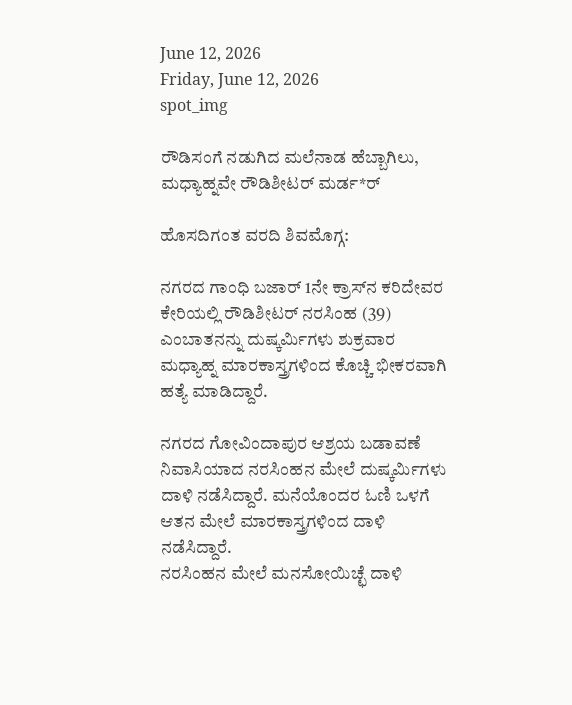June 12, 2026
Friday, June 12, 2026
spot_img

ರೌಡಿಸಂಗೆ ನಡುಗಿದ ಮಲೆನಾಡ ಹೆಬ್ಬಾಗಿಲು, ಮಧ್ಯಾಹ್ನವೇ ರೌಡಿಶೀಟರ್ ಮರ್ಡ*ರ್

ಹೊಸದಿಗಂತ ವರದಿ ಶಿವಮೊಗ್ಗ:

ನಗರದ ಗಾಂಧಿ ಬಜಾರ್ 1ನೇ ಕ್ರಾಸ್‌ನ ಕರಿದೇವರ ಕೇರಿಯಲ್ಲಿ ರೌಡಿಶೀಟರ್ ನರಸಿಂಹ (39) ಎಂಬಾತನನ್ನು ದುಷ್ಕರ್ಮಿಗಳು ಶುಕ್ರವಾರ ಮಧ್ಯಾಹ್ನ ಮಾರಕಾಸ್ತ್ರಗಳಿಂದ ಕೊಚ್ಚಿ ಭೀಕರವಾಗಿ ಹತ್ಯೆ ಮಾಡಿದ್ದಾರೆ.

ನಗರದ ಗೋವಿಂದಾಪುರ ಆಶ್ರಯ ಬಡಾವಣೆ ನಿವಾಸಿಯಾದ ನರಸಿಂಹನ ಮೇಲೆ ದುಷ್ಕರ್ಮಿಗಳು ದಾಳಿ ನಡೆಸಿದ್ದಾರೆ. ಮನೆಯೊಂದರ ಓಣಿ ಒಳಗೆ ಆತನ ಮೇಲೆ ಮಾರಕಾಸ್ತ್ರಗಳಿಂದ ದಾಳಿ ನಡೆಸಿದ್ದಾರೆ.
ನರಸಿಂಹನ ಮೇಲೆ ಮನಸೋಯಿಚ್ಛೆ ದಾಳಿ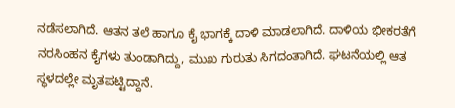ನಡೆಸಲಾಗಿದೆ. ಆತನ ತಲೆ ಹಾಗೂ ಕೈ ಭಾಗಕ್ಕೆ ದಾಳಿ ಮಾಡಲಾಗಿದೆ. ದಾಳಿಯ ಭೀಕರತೆಗೆ ನರಸಿಂಹನ ಕೈಗಳು ತುಂಡಾಗಿದ್ದು, ಮುಖ ಗುರುತು ಸಿಗದಂತಾಗಿದೆ. ಘಟನೆಯಲ್ಲಿ ಆತ ಸ್ಥಳದಲ್ಲೇ ಮೃತಪಟ್ಟಿದ್ದಾನೆ.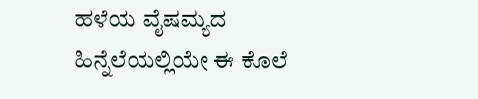ಹಳೆಯ ವೈಷಮ್ಯದ ಹಿನ್ನೆಲೆಯಲ್ಲಿಯೇ ಈ ಕೊಲೆ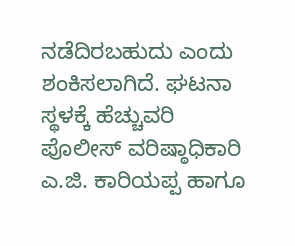ನಡೆದಿರಬಹುದು ಎಂದು ಶಂಕಿಸಲಾಗಿದೆ. ಘಟನಾ ಸ್ಥಳಕ್ಕೆ ಹೆಚ್ಚುವರಿ ಪೊಲೀಸ್ ವರಿಷ್ಠಾಧಿಕಾರಿ ಎ.ಜಿ. ಕಾರಿಯಪ್ಪ ಹಾಗೂ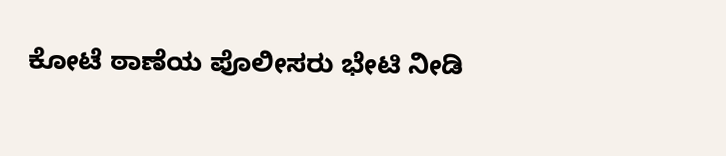ಕೋಟೆ ಠಾಣೆಯ ಪೊಲೀಸರು ಭೇಟಿ ನೀಡಿ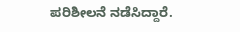ಪರಿಶೀಲನೆ ನಡೆಸಿದ್ದಾರೆ.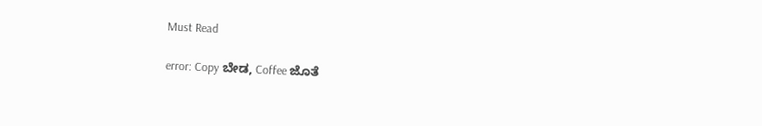Must Read

error: Copy ಬೇಡ, Coffee ಜೊತೆ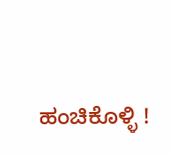ಹಂಚಿಕೊಳ್ಳಿ !